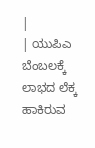|
| ಯುಪಿಎ ಬೆಂಬಲಕ್ಕೆ ಲಾಭದ ಲೆಕ್ಕ ಹಾಕಿರುವ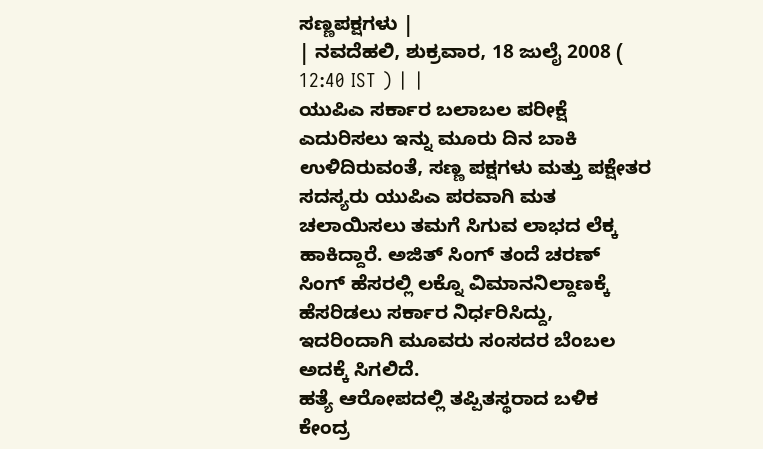ಸಣ್ಣಪಕ್ಷಗಳು |
| ನವದೆಹಲಿ, ಶುಕ್ರವಾರ, 18 ಜುಲೈ 2008 ( 12:40 IST ) | |
ಯುಪಿಎ ಸರ್ಕಾರ ಬಲಾಬಲ ಪರೀಕ್ಷೆ ಎದುರಿಸಲು ಇನ್ನು ಮೂರು ದಿನ ಬಾಕಿ ಉಳಿದಿರುವಂತೆ, ಸಣ್ಣ ಪಕ್ಷಗಳು ಮತ್ತು ಪಕ್ಷೇತರ ಸದಸ್ಯರು ಯುಪಿಎ ಪರವಾಗಿ ಮತ ಚಲಾಯಿಸಲು ತಮಗೆ ಸಿಗುವ ಲಾಭದ ಲೆಕ್ಕ ಹಾಕಿದ್ದಾರೆ. ಅಜಿತ್ ಸಿಂಗ್ ತಂದೆ ಚರಣ್ ಸಿಂಗ್ ಹೆಸರಲ್ಲಿ ಲಕ್ನೊ ವಿಮಾನನಿಲ್ದಾಣಕ್ಕೆ ಹೆಸರಿಡಲು ಸರ್ಕಾರ ನಿರ್ಧರಿಸಿದ್ದು, ಇದರಿಂದಾಗಿ ಮೂವರು ಸಂಸದರ ಬೆಂಬಲ ಅದಕ್ಕೆ ಸಿಗಲಿದೆ.
ಹತ್ಯೆ ಆರೋಪದಲ್ಲಿ ತಪ್ಪಿತಸ್ಥರಾದ ಬಳಿಕ ಕೇಂದ್ರ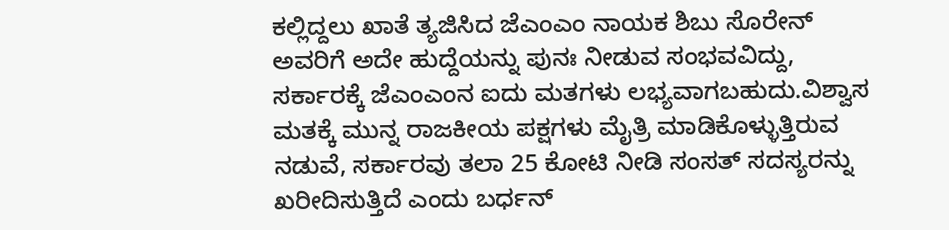ಕಲ್ಲಿದ್ದಲು ಖಾತೆ ತ್ಯಜಿಸಿದ ಜೆಎಂಎಂ ನಾಯಕ ಶಿಬು ಸೊರೇನ್ ಅವರಿಗೆ ಅದೇ ಹುದ್ದೆಯನ್ನು ಪುನಃ ನೀಡುವ ಸಂಭವವಿದ್ದು, ಸರ್ಕಾರಕ್ಕೆ ಜೆಎಂಎಂನ ಐದು ಮತಗಳು ಲಭ್ಯವಾಗಬಹುದು.ವಿಶ್ವಾಸ ಮತಕ್ಕೆ ಮುನ್ನ ರಾಜಕೀಯ ಪಕ್ಷಗಳು ಮೈತ್ರಿ ಮಾಡಿಕೊಳ್ಳುತ್ತಿರುವ ನಡುವೆ, ಸರ್ಕಾರವು ತಲಾ 25 ಕೋಟಿ ನೀಡಿ ಸಂಸತ್ ಸದಸ್ಯರನ್ನು ಖರೀದಿಸುತ್ತಿದೆ ಎಂದು ಬರ್ಧನ್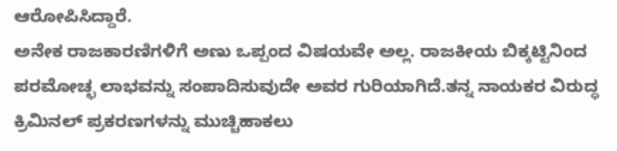ಆರೋಪಿಸಿದ್ದಾರೆ.
ಅನೇಕ ರಾಜಕಾರಣಿಗಳಿಗೆ ಅಣು ಒಪ್ಪಂದ ವಿಷಯವೇ ಅಲ್ಲ. ರಾಜಕೀಯ ಬಿಕ್ಕಟ್ಟಿನಿಂದ ಪರಮೋಚ್ಛ ಲಾಭವನ್ನು ಸಂಪಾದಿಸುವುದೇ ಅವರ ಗುರಿಯಾಗಿದೆ.ತನ್ನ ನಾಯಕರ ವಿರುದ್ಧ ಕ್ರಿಮಿನಲ್ ಪ್ರಕರಣಗಳನ್ನು ಮುಚ್ಚಿಹಾಕಲು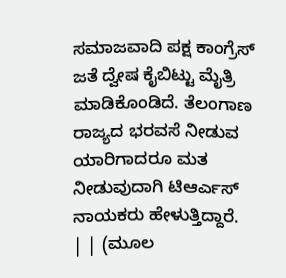ಸಮಾಜವಾದಿ ಪಕ್ಷ ಕಾಂಗ್ರೆಸ್ ಜತೆ ದ್ವೇಷ ಕೈಬಿಟ್ಟು ಮೈತ್ರಿ ಮಾಡಿಕೊಂಡಿದೆ. ತೆಲಂಗಾಣ ರಾಜ್ಯದ ಭರವಸೆ ನೀಡುವ ಯಾರಿಗಾದರೂ ಮತ ನೀಡುವುದಾಗಿ ಟಿಆರ್ಎಸ್ ನಾಯಕರು ಹೇಳುತ್ತಿದ್ದಾರೆ.
| | (ಮೂಲ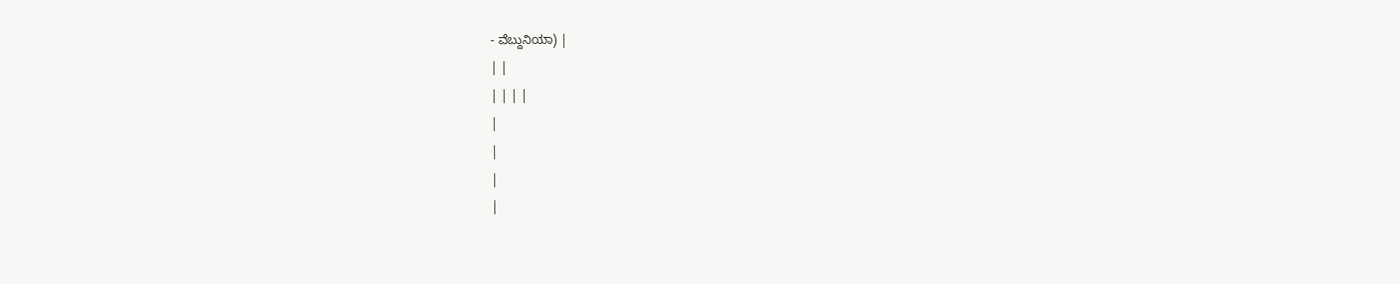- ವೆಬ್ದುನಿಯಾ) |
| |
| | | |
|
|
|
|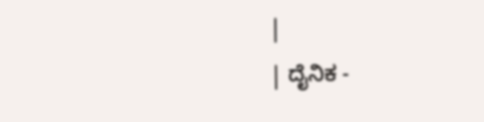|
| ದೈನಿಕ -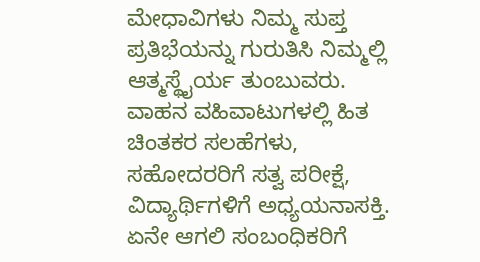ಮೇಧಾವಿಗಳು ನಿಮ್ಮ ಸುಪ್ತ ಪ್ರತಿಭೆಯನ್ನು ಗುರುತಿಸಿ ನಿಮ್ಮಲ್ಲಿ ಆತ್ಮಸ್ಥೈರ್ಯ ತುಂಬುವರು. ವಾಹನ ವಹಿವಾಟುಗಳಲ್ಲಿ ಹಿತ ಚಿಂತಕರ ಸಲಹೆಗಳು, ಸಹೋದರರಿಗೆ ಸತ್ವ ಪರೀಕ್ಷೆ, ವಿದ್ಯಾರ್ಥಿಗಳಿಗೆ ಅಧ್ಯಯನಾಸಕ್ತಿ. ಏನೇ ಆಗಲಿ ಸಂಬಂಧಿಕರಿಗೆ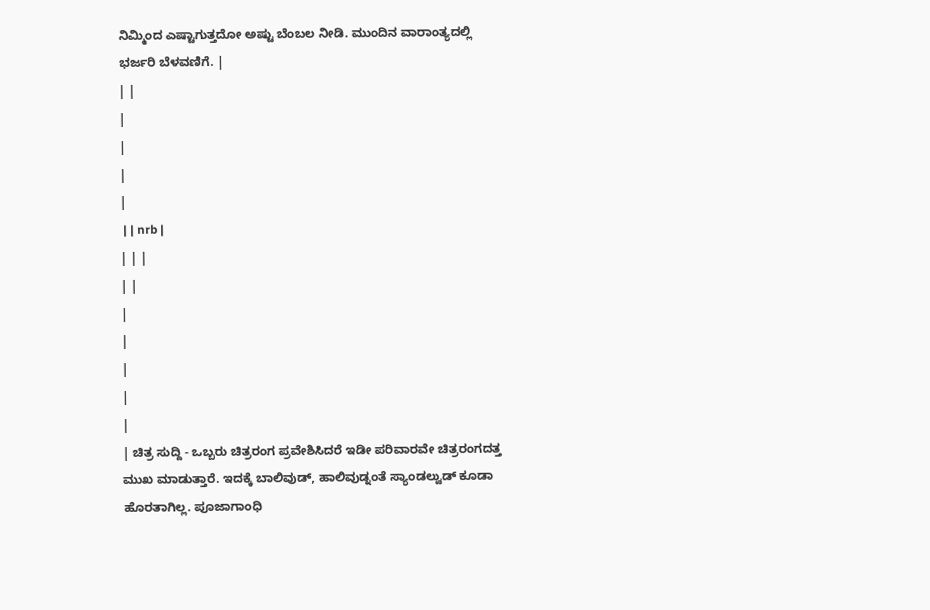ನಿಮ್ಮಿಂದ ಎಷ್ಟಾಗುತ್ತದೋ ಅಷ್ಟು ಬೆಂಬಲ ನೀಡಿ. ಮುಂದಿನ ವಾರಾಂತ್ಯದಲ್ಲಿ ಭರ್ಜರಿ ಬೆಳವಣಿಗೆ. |
| |
|
|
|
|
 | | nrb |
| | |
| |
|
|
|
|
|
| ಚಿತ್ರ ಸುದ್ದಿ - ಒಬ್ಬರು ಚಿತ್ರರಂಗ ಪ್ರವೇಶಿಸಿದರೆ ಇಡೀ ಪರಿವಾರವೇ ಚಿತ್ರರಂಗದತ್ತ ಮುಖ ಮಾಡುತ್ತಾರೆ. ಇದಕ್ಕೆ ಬಾಲಿವುಡ್, ಹಾಲಿವುಡ್ನಂತೆ ಸ್ಯಾಂಡಲ್ವುಡ್ ಕೂಡಾ ಹೊರತಾಗಿಲ್ಲ. ಪೂಜಾಗಾಂಧಿ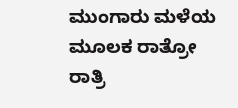ಮುಂಗಾರು ಮಳೆಯ ಮೂಲಕ ರಾತ್ರೋ ರಾತ್ರಿ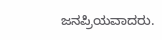ಜನಪ್ರಿಯವಾದರು.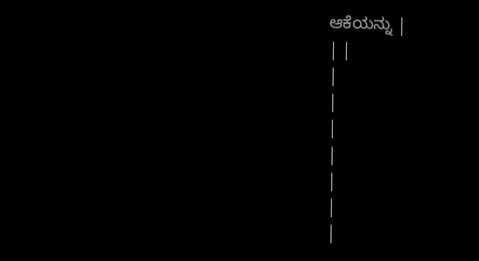ಆಕೆಯನ್ನು |
| |
|
|
|
|
|
|
|